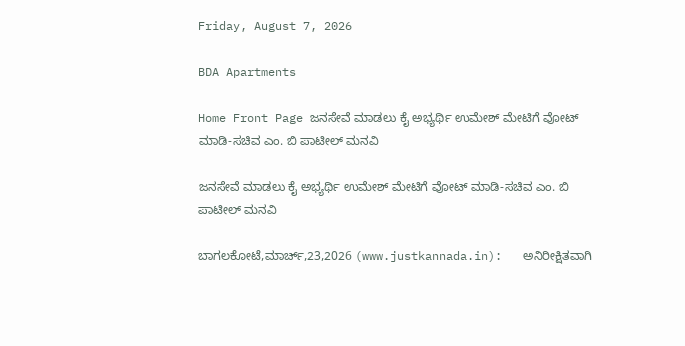Friday, August 7, 2026

BDA Apartments

Home Front Page ಜನಸೇವೆ ಮಾಡಲು ಕೈ ಅಭ್ಯರ್ಥಿ ಉಮೇಶ್ ಮೇಟಿಗೆ ವೋಟ್ ಮಾಡಿ-ಸಚಿವ ಎಂ. ಬಿ ಪಾಟೀಲ್ ಮನವಿ

ಜನಸೇವೆ ಮಾಡಲು ಕೈ ಅಭ್ಯರ್ಥಿ ಉಮೇಶ್ ಮೇಟಿಗೆ ವೋಟ್ ಮಾಡಿ-ಸಚಿವ ಎಂ. ಬಿ ಪಾಟೀಲ್ ಮನವಿ

ಬಾಗಲಕೋಟೆ,ಮಾರ್ಚ್,23,2026 (www.justkannada.in):   ಅನಿರೀಕ್ಷಿತವಾಗಿ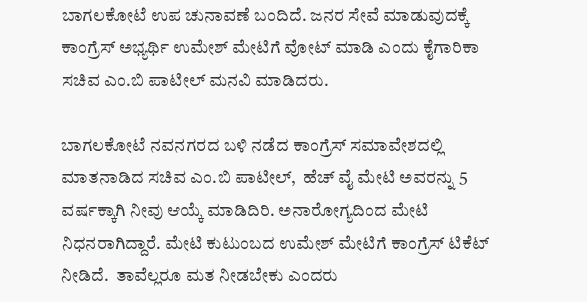ಬಾಗಲಕೋಟೆ ಉಪ ಚುನಾವಣೆ ಬಂದಿದೆ. ಜನರ ಸೇವೆ ಮಾಡುವುದಕ್ಕೆ ಕಾಂಗ್ರೆಸ್ ಅಭ್ಯರ್ಥಿ ಉಮೇಶ್ ಮೇಟಿಗೆ ವೋಟ್ ಮಾಡಿ ಎಂದು ಕೈಗಾರಿಕಾ ಸಚಿವ ಎಂ.ಬಿ ಪಾಟೀಲ್ ಮನವಿ ಮಾಡಿದರು.

ಬಾಗಲಕೋಟೆ ನವನಗರದ ಬಳಿ ನಡೆದ ಕಾಂಗ್ರೆಸ್ ಸಮಾವೇಶದಲ್ಲಿ ಮಾತನಾಡಿದ ಸಚಿವ ಎಂ.ಬಿ ಪಾಟೀಲ್,  ಹೆಚ್ ವೈ ಮೇಟಿ ಅವರನ್ನು 5 ವರ್ಷಕ್ಕಾಗಿ ನೀವು ಆಯ್ಕೆ ಮಾಡಿದಿರಿ. ಅನಾರೋಗ್ಯದಿಂದ ಮೇಟಿ ನಿಧನರಾಗಿದ್ದಾರೆ. ಮೇಟಿ ಕುಟುಂಬದ ಉಮೇಶ್ ಮೇಟಿಗೆ ಕಾಂಗ್ರೆಸ್ ಟಿಕೆಟ್ ನೀಡಿದೆ.  ತಾವೆಲ್ಲರೂ ಮತ ನೀಡಬೇಕು ಎಂದರು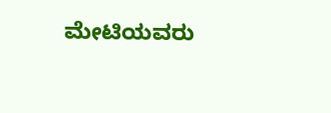ಮೇಟಿಯವರು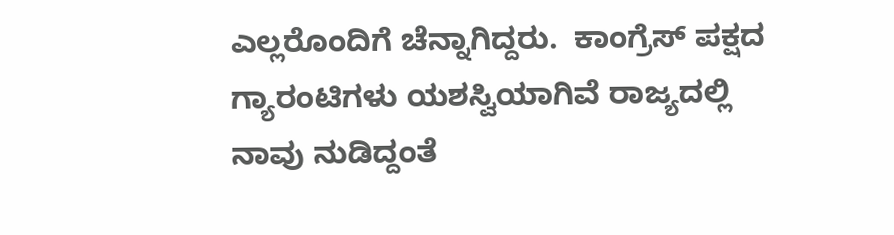ಎಲ್ಲರೊಂದಿಗೆ ಚೆನ್ನಾಗಿದ್ದರು.  ಕಾಂಗ್ರೆಸ್ ಪಕ್ಷದ ಗ್ಯಾರಂಟಿಗಳು ಯಶಸ್ವಿಯಾಗಿವೆ ರಾಜ್ಯದಲ್ಲಿ ನಾವು ನುಡಿದ್ದಂತೆ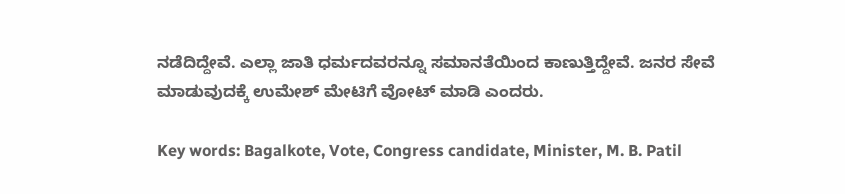ನಡೆದಿದ್ದೇವೆ. ಎಲ್ಲಾ ಜಾತಿ ಧರ್ಮದವರನ್ನೂ ಸಮಾನತೆಯಿಂದ ಕಾಣುತ್ತಿದ್ದೇವೆ. ಜನರ ಸೇವೆ ಮಾಡುವುದಕ್ಕೆ ಉಮೇಶ್ ಮೇಟಿಗೆ ವೋಟ್ ಮಾಡಿ ಎಂದರು.

Key words: Bagalkote, Vote, Congress candidate, Minister, M. B. Patil